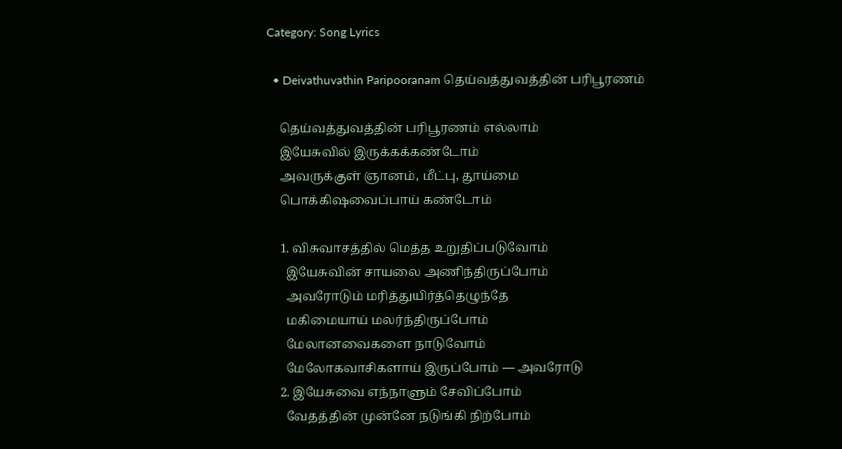Category: Song Lyrics

  • Deivathuvathin Paripooranam தெய்வத்துவத்தின் பரிபூரணம்

    தெய்வத்துவத்தின் பரிபூரணம் எல்லாம்
    இயேசுவில் இருக்கக்கண்டோம்
    அவருக்குள் ஞானம், மீட்பு, தூய்மை
    பொக்கிஷவைப்பாய் கண்டோம்

    1. விசுவாசத்தில் மெத்த உறுதிப்படுவோம்
      இயேசுவின் சாயலை அணிந்திருப்போம்
      அவரோடும் மரித்துயிர்த்தெழுந்தே
      மகிமையாய் மலர்ந்திருப்போம்
      மேலானவைகளை நாடுவோம்
      மேலோகவாசிகளாய் இருப்போம் — அவரோடு
    2. இயேசுவை எந்நாளும் சேவிப்போம்
      வேதத்தின் முன்னே நடுங்கி நிற்போம்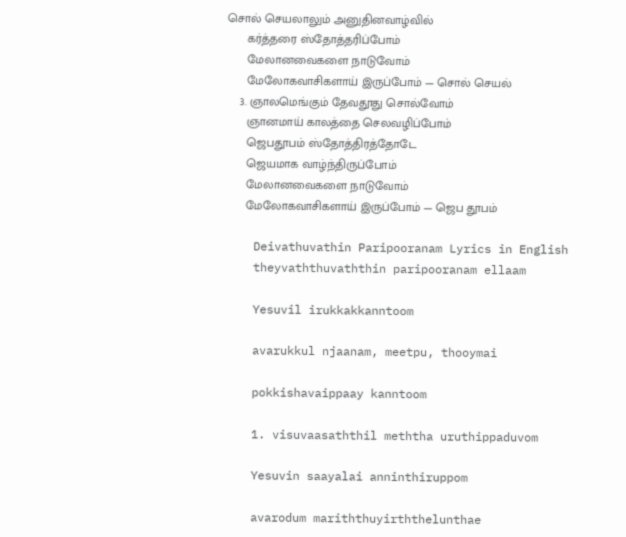சொல் செயலாலும் அனுதினவாழ்வில்
      கர்த்தரை ஸ்தோத்தரிப்போம்
      மேலானவைகளை நாடுவோம்
      மேலோகவாசிகளாய் இருப்போம் — சொல் செயல்
    3. ஞாலமெங்கும் தேவதூது சொல்வோம்
      ஞானமாய் காலத்தை செலவழிப்போம்
      ஜெபதூபம் ஸ்தோத்திரத்தோடே
      ஜெயமாக வாழ்ந்திருப்போம்
      மேலானவைகளை நாடுவோம்
      மேலோகவாசிகளாய் இருப்போம் — ஜெப தூபம்

    Deivathuvathin Paripooranam Lyrics in English
    theyvaththuvaththin paripooranam ellaam

    Yesuvil irukkakkanntoom

    avarukkul njaanam, meetpu, thooymai

    pokkishavaippaay kanntoom

    1. visuvaasaththil meththa uruthippaduvom

    Yesuvin saayalai anninthiruppom

    avarodum mariththuyirththelunthae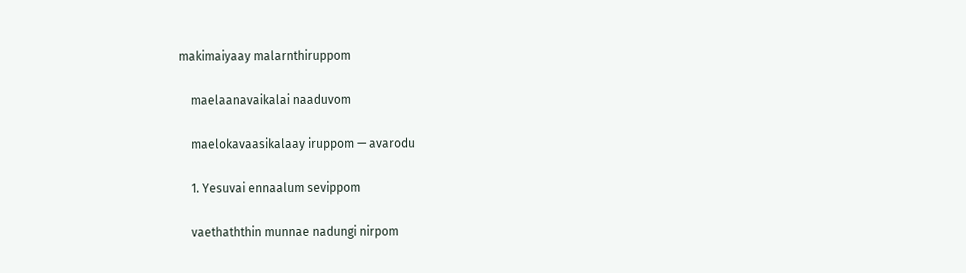makimaiyaay malarnthiruppom

    maelaanavaikalai naaduvom

    maelokavaasikalaay iruppom — avarodu

    1. Yesuvai ennaalum sevippom

    vaethaththin munnae nadungi nirpom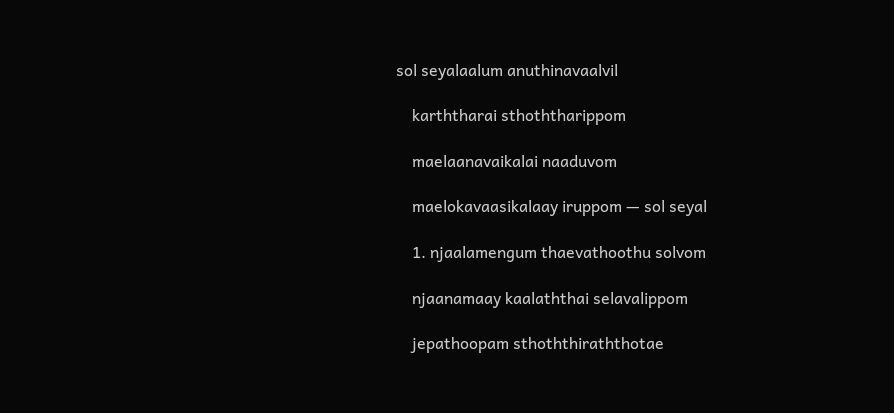sol seyalaalum anuthinavaalvil

    karththarai sthoththarippom

    maelaanavaikalai naaduvom

    maelokavaasikalaay iruppom — sol seyal

    1. njaalamengum thaevathoothu solvom

    njaanamaay kaalaththai selavalippom

    jepathoopam sthoththiraththotae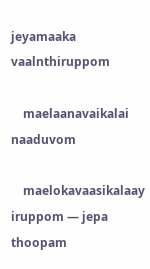jeyamaaka vaalnthiruppom

    maelaanavaikalai naaduvom

    maelokavaasikalaay iruppom — jepa thoopam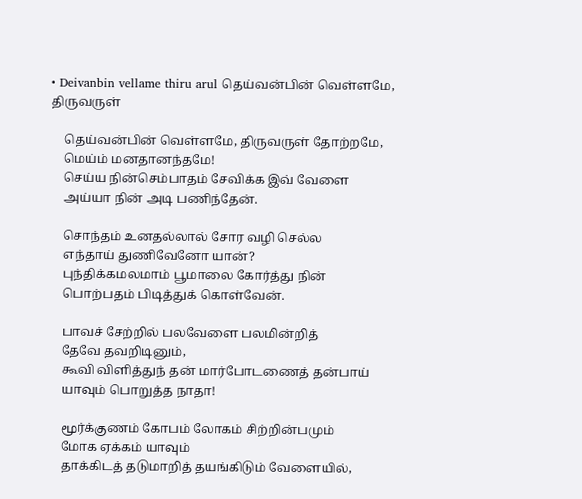• Deivanbin vellame thiru arul தெய்வன்பின் வெள்ளமே, திருவருள்

    தெய்வன்பின் வெள்ளமே, திருவருள் தோற்றமே,
    மெய்ம் மனதானந்தமே!
    செய்ய நின்செம்பாதம் சேவிக்க இவ் வேளை
    அய்யா நின் அடி பணிந்தேன்.

    சொந்தம் உனதல்லால் சோர வழி செல்ல
    எந்தாய் துணிவேனோ யான்?
    புந்திக்கமலமாம் பூமாலை கோர்த்து நின்
    பொற்பதம் பிடித்துக் கொள்வேன்.

    பாவச் சேற்றில் பலவேளை பலமின்றித்
    தேவே தவறிடினும்,
    கூவி விளித்துந் தன் மார்போடணைத் தன்பாய்
    யாவும் பொறுத்த நாதா!

    மூர்க்குணம் கோபம் லோகம் சிற்றின்பமும்
    மோக ஏக்கம் யாவும்
    தாக்கிடத் தடுமாறித் தயங்கிடும் வேளையில்,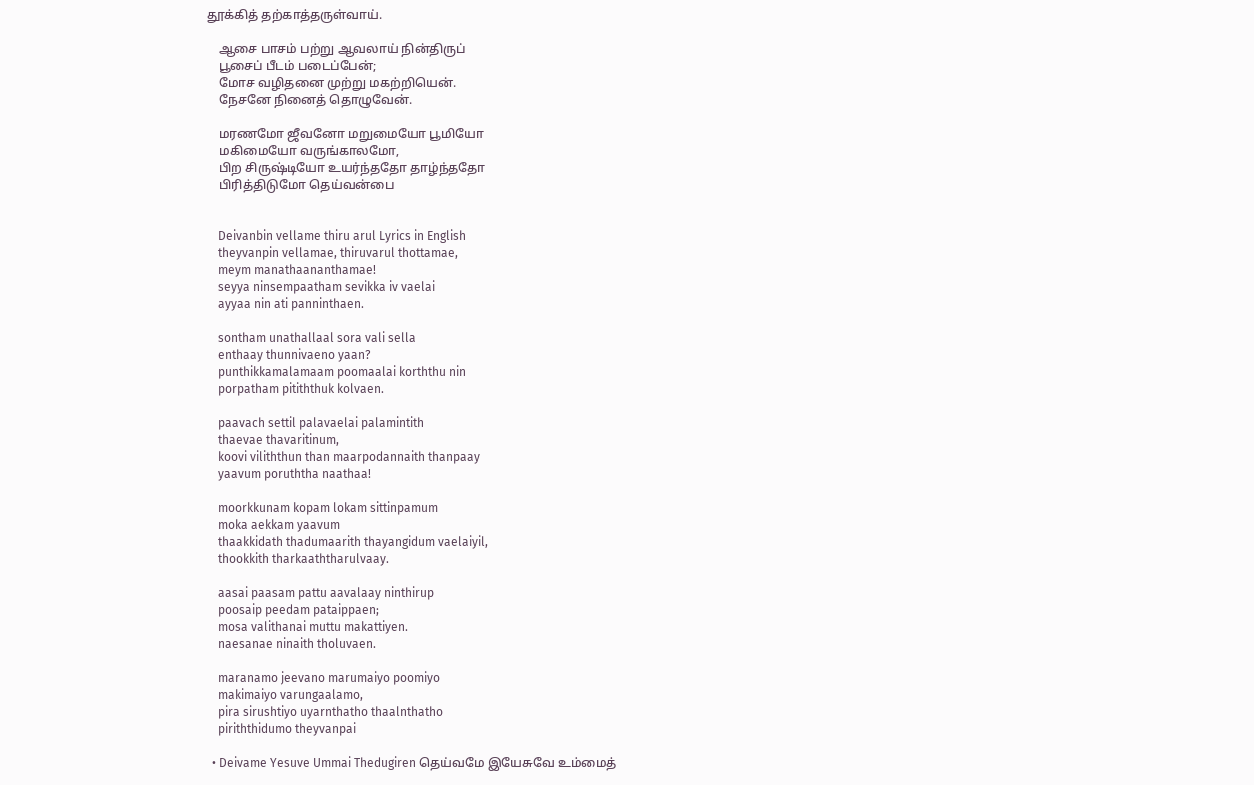தூக்கித் தற்காத்தருள்வாய்.

    ஆசை பாசம் பற்று ஆவலாய் நின்திருப்
    பூசைப் பீடம் படைப்பேன்;
    மோச வழிதனை முற்று மகற்றியென்.
    நேசனே நினைத் தொழுவேன்.

    மரணமோ ஜீவனோ மறுமையோ பூமியோ
    மகிமையோ வருங்காலமோ,
    பிற சிருஷ்டியோ உயர்ந்ததோ தாழ்ந்ததோ
    பிரித்திடுமோ தெய்வன்பை


    Deivanbin vellame thiru arul Lyrics in English
    theyvanpin vellamae, thiruvarul thottamae,
    meym manathaananthamae!
    seyya ninsempaatham sevikka iv vaelai
    ayyaa nin ati panninthaen.

    sontham unathallaal sora vali sella
    enthaay thunnivaeno yaan?
    punthikkamalamaam poomaalai korththu nin
    porpatham pitiththuk kolvaen.

    paavach settil palavaelai palamintith
    thaevae thavaritinum,
    koovi viliththun than maarpodannaith thanpaay
    yaavum poruththa naathaa!

    moorkkunam kopam lokam sittinpamum
    moka aekkam yaavum
    thaakkidath thadumaarith thayangidum vaelaiyil,
    thookkith tharkaaththarulvaay.

    aasai paasam pattu aavalaay ninthirup
    poosaip peedam pataippaen;
    mosa valithanai muttu makattiyen.
    naesanae ninaith tholuvaen.

    maranamo jeevano marumaiyo poomiyo
    makimaiyo varungaalamo,
    pira sirushtiyo uyarnthatho thaalnthatho
    piriththidumo theyvanpai

  • Deivame Yesuve Ummai Thedugiren தெய்வமே இயேசுவே உம்மைத்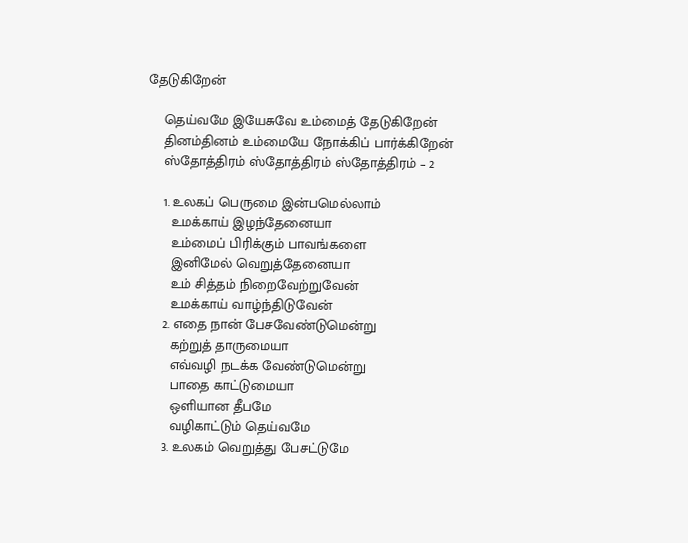தேடுகிறேன்

    தெய்வமே இயேசுவே உம்மைத் தேடுகிறேன்
    தினம்தினம் உம்மையே நோக்கிப் பார்க்கிறேன்
    ஸ்தோத்திரம் ஸ்தோத்திரம் ஸ்தோத்திரம் – 2

    1. உலகப் பெருமை இன்பமெல்லாம்
      உமக்காய் இழந்தேனையா
      உம்மைப் பிரிக்கும் பாவங்களை
      இனிமேல் வெறுத்தேனையா
      உம் சித்தம் நிறைவேற்றுவேன்
      உமக்காய் வாழ்ந்திடுவேன்
    2. எதை நான் பேசவேண்டுமென்று
      கற்றுத் தாருமையா
      எவ்வழி நடக்க வேண்டுமென்று
      பாதை காட்டுமையா
      ஒளியான தீபமே
      வழிகாட்டும் தெய்வமே
    3. உலகம் வெறுத்து பேசட்டுமே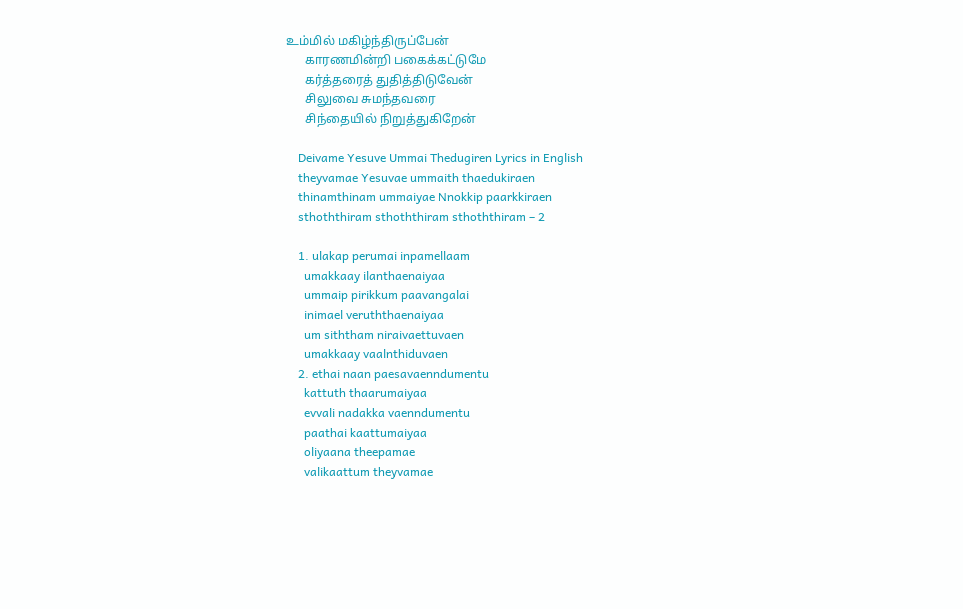உம்மில் மகிழ்ந்திருப்பேன்
      காரணமின்றி பகைக்கட்டுமே
      கர்த்தரைத் துதித்திடுவேன்
      சிலுவை சுமந்தவரை
      சிந்தையில் நிறுத்துகிறேன்

    Deivame Yesuve Ummai Thedugiren Lyrics in English
    theyvamae Yesuvae ummaith thaedukiraen
    thinamthinam ummaiyae Nnokkip paarkkiraen
    sthoththiram sthoththiram sthoththiram – 2

    1. ulakap perumai inpamellaam
      umakkaay ilanthaenaiyaa
      ummaip pirikkum paavangalai
      inimael veruththaenaiyaa
      um siththam niraivaettuvaen
      umakkaay vaalnthiduvaen
    2. ethai naan paesavaenndumentu
      kattuth thaarumaiyaa
      evvali nadakka vaenndumentu
      paathai kaattumaiyaa
      oliyaana theepamae
      valikaattum theyvamae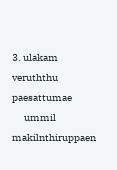3. ulakam veruththu paesattumae
      ummil makilnthiruppaen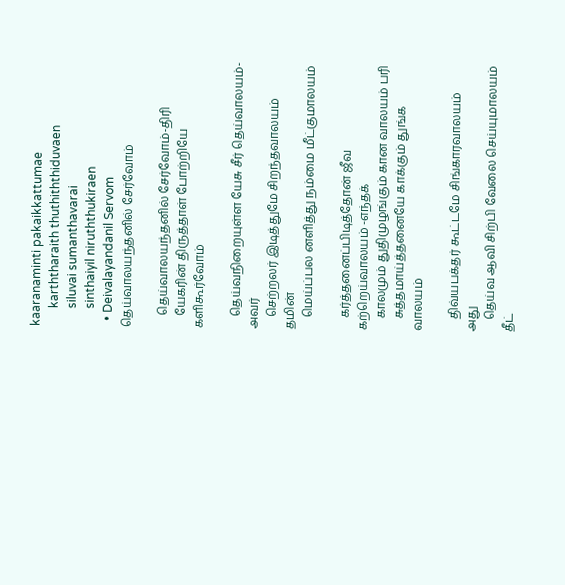kaaranaminti pakaikkattumae
      karththaraith thuthiththiduvaen
      siluvai sumanthavarai
      sinthaiyil niruththukiraen
  • Deivalayandanil Servom தெய்வாலயந்தனில் சேர்வோம்

    தெய்வாலயந்தனில் சேர்வோம்-திரி
    யேகரின் திருத்தாள் போற்றியே களிகூர்வோம்

    தெய்வநிறையுள்ள யேசு சீர் தெய்வாலயம்-அவர்
    செற்றலர் இடித்துமே சிறந்தவாலயம் தமின்
    மெய்ப்பல னளித்து நம்மை மீட்குமாலயம்

    கர்த்தனைப்பிடித்தோன் ஜீவ கற்றெய்வாலயம் -எந்தக்
    காலமும் துதிமுழங்கும் கான வாலயம் பரி
    சுத்தமாய்த்தனையே காக்கும் துங்க வாலயம்

    திவ்யபக்தர் கூட்டமே சிங்காரவாலயம் அது
    தெய்வ ஆவி சிற்பி வேலை செய்யுமாலயம் தீட்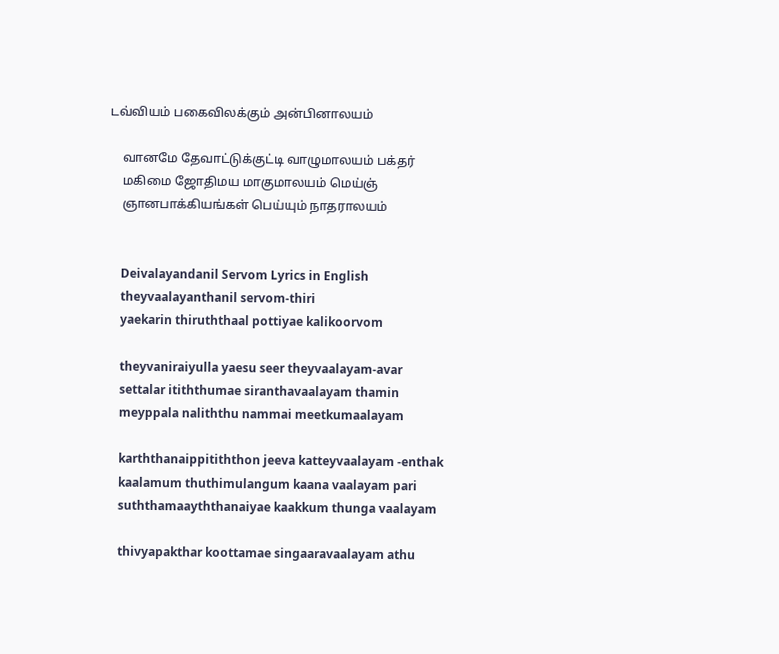டவ்வியம் பகைவிலக்கும் அன்பினாலயம்

    வானமே தேவாட்டுக்குட்டி வாழுமாலயம் பக்தர்
    மகிமை ஜோதிமய மாகுமாலயம் மெய்ஞ்
    ஞானபாக்கியங்கள் பெய்யும் நாதராலயம்


    Deivalayandanil Servom Lyrics in English
    theyvaalayanthanil servom-thiri
    yaekarin thiruththaal pottiyae kalikoorvom

    theyvaniraiyulla yaesu seer theyvaalayam-avar
    settalar itiththumae siranthavaalayam thamin
    meyppala naliththu nammai meetkumaalayam

    karththanaippitiththon jeeva katteyvaalayam -enthak
    kaalamum thuthimulangum kaana vaalayam pari
    suththamaayththanaiyae kaakkum thunga vaalayam

    thivyapakthar koottamae singaaravaalayam athu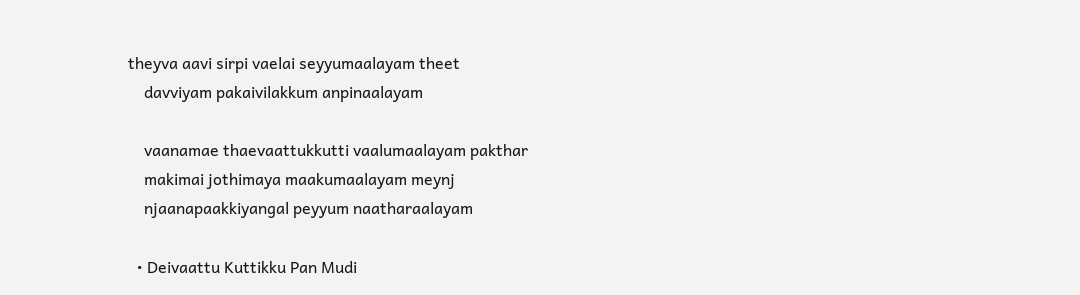theyva aavi sirpi vaelai seyyumaalayam theet
    davviyam pakaivilakkum anpinaalayam

    vaanamae thaevaattukkutti vaalumaalayam pakthar
    makimai jothimaya maakumaalayam meynj
    njaanapaakkiyangal peyyum naatharaalayam

  • Deivaattu Kuttikku Pan Mudi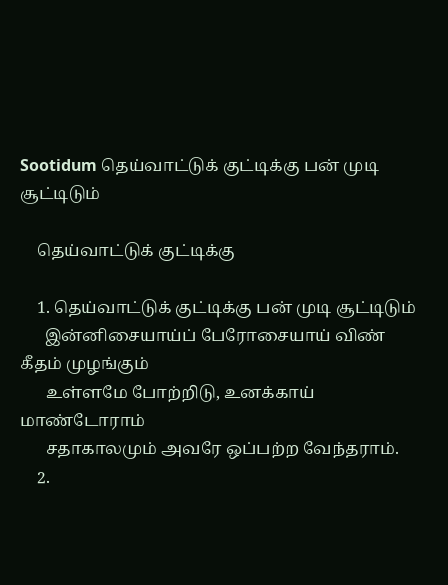Sootidum தெய்வாட்டுக் குட்டிக்கு பன் முடி சூட்டிடும்

    தெய்வாட்டுக் குட்டிக்கு

    1. தெய்வாட்டுக் குட்டிக்கு பன் முடி சூட்டிடும்
      இன்னிசையாய்ப் பேரோசையாய் விண் கீதம் முழங்கும்
      உள்ளமே போற்றிடு, உனக்காய் மாண்டோராம்
      சதாகாலமும் அவரே ஒப்பற்ற வேந்தராம்.
    2.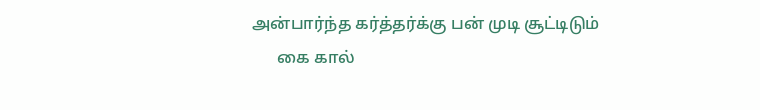அன்பார்ந்த கர்த்தர்க்கு பன் முடி சூட்டிடும்
      கை கால்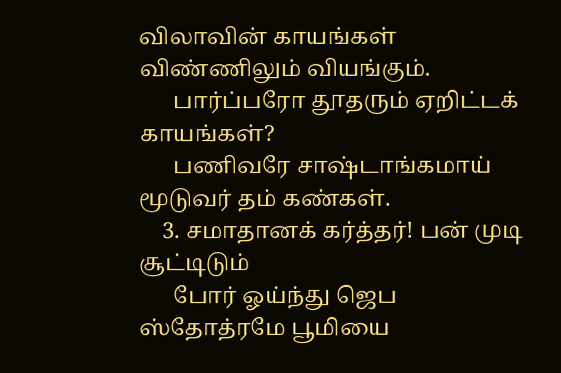விலாவின் காயங்கள் விண்ணிலும் வியங்கும்.
      பார்ப்பரோ தூதரும் ஏறிட்டக் காயங்கள்?
      பணிவரே சாஷ்டாங்கமாய் மூடுவர் தம் கண்கள்.
    3. சமாதானக் கர்த்தர்! பன் முடி சூட்டிடும்
      போர் ஓய்ந்து ஜெப ஸ்தோத்ரமே பூமியை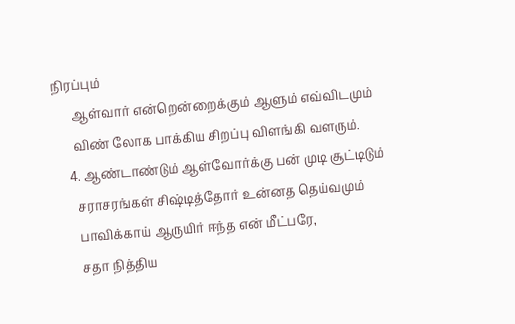நிரப்பும்
      ஆள்வார் என்றென்றைக்கும் ஆளும் எவ்விடமும்
      விண் லோக பாக்கிய சிறப்பு விளங்கி வளரும்.
    4. ஆண்டாண்டும் ஆள்வோர்க்கு பன் முடி சூட்டிடும்
      சராசரங்கள் சிஷ்டித்தோர் உன்னத தெய்வமும்
      பாவிக்காய் ஆருயிர் ஈந்த என் மீட்பரே,
      சதா நித்திய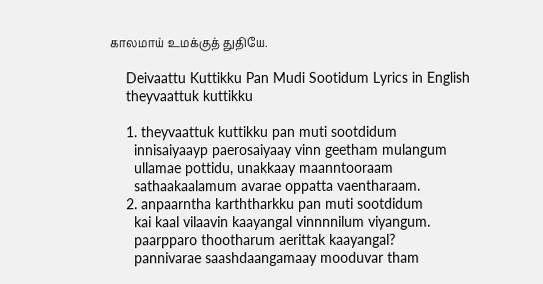காலமாய் உமக்குத் துதியே.

    Deivaattu Kuttikku Pan Mudi Sootidum Lyrics in English
    theyvaattuk kuttikku

    1. theyvaattuk kuttikku pan muti sootdidum
      innisaiyaayp paerosaiyaay vinn geetham mulangum
      ullamae pottidu, unakkaay maanntooraam
      sathaakaalamum avarae oppatta vaentharaam.
    2. anpaarntha karththarkku pan muti sootdidum
      kai kaal vilaavin kaayangal vinnnnilum viyangum.
      paarpparo thootharum aerittak kaayangal?
      pannivarae saashdaangamaay mooduvar tham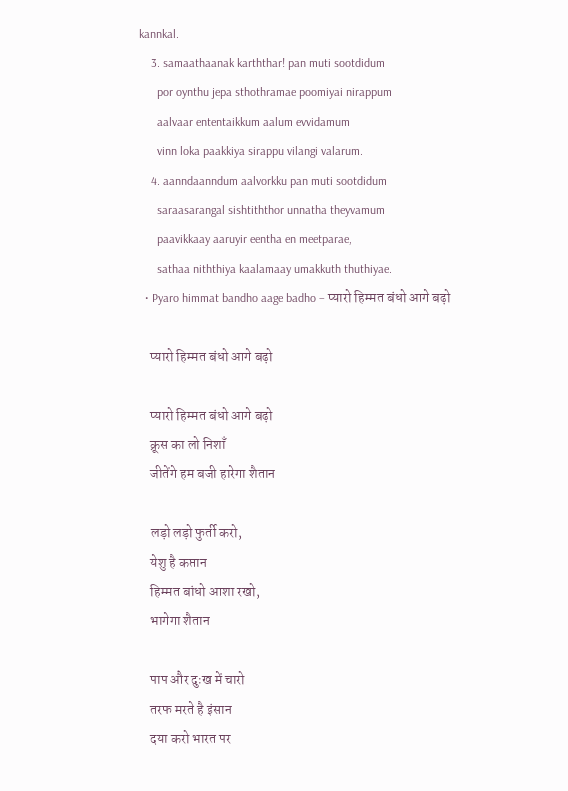kannkal.
    3. samaathaanak karththar! pan muti sootdidum
      por oynthu jepa sthothramae poomiyai nirappum
      aalvaar ententaikkum aalum evvidamum
      vinn loka paakkiya sirappu vilangi valarum.
    4. aanndaanndum aalvorkku pan muti sootdidum
      saraasarangal sishtiththor unnatha theyvamum
      paavikkaay aaruyir eentha en meetparae,
      sathaa niththiya kaalamaay umakkuth thuthiyae.
  • Pyaro himmat bandho aage badho – प्यारो हिम्मत बंधो आगे बढ़ो

    प्यारो हिम्मत बंधो आगे बढ़ो

    प्यारो हिम्मत बंधो आगे बढ़ो
    क्रूस का लो निशाँ
    जीतेंगे हम बजी हारेगा शैतान

    लड़ो लड़ो फुर्ती करो,
    येशु है कप्तान
    हिम्मत बांधो आशा रखो,
    भागेगा शैतान

    पाप और दुःख में चारो
    तरफ मरते है इंसान
    दया करो भारत पर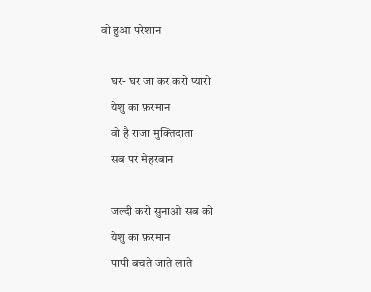वो हुआ परेशान

    घर- घर जा कर करो प्यारो
    येशु का फ़रमान
    वो है राजा मुक्तिदाता
    सब पर मेहरबान

    जल्दी करो सुनाओ सब को
    येशु का फ़रमान
    पापी बचते जाते लाते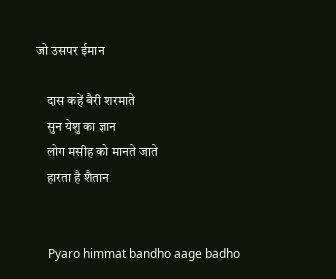जो उसपर ईमान

    दास कहें बैरी शरमाते
    सुन येशु का ज्ञान
    लोग मसीह को मानते जाते
    हारता है शैतान


    Pyaro himmat bandho aage badho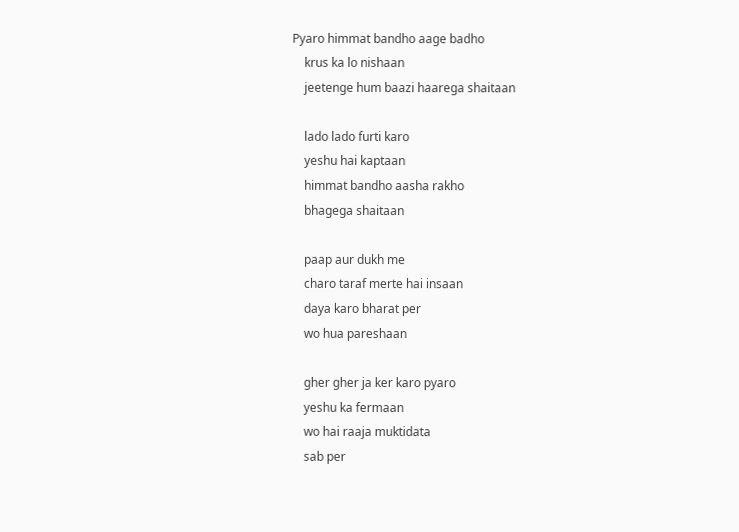Pyaro himmat bandho aage badho
    krus ka lo nishaan
    jeetenge hum baazi haarega shaitaan

    lado lado furti karo
    yeshu hai kaptaan
    himmat bandho aasha rakho
    bhagega shaitaan

    paap aur dukh me
    charo taraf merte hai insaan
    daya karo bharat per
    wo hua pareshaan

    gher gher ja ker karo pyaro
    yeshu ka fermaan
    wo hai raaja muktidata
    sab per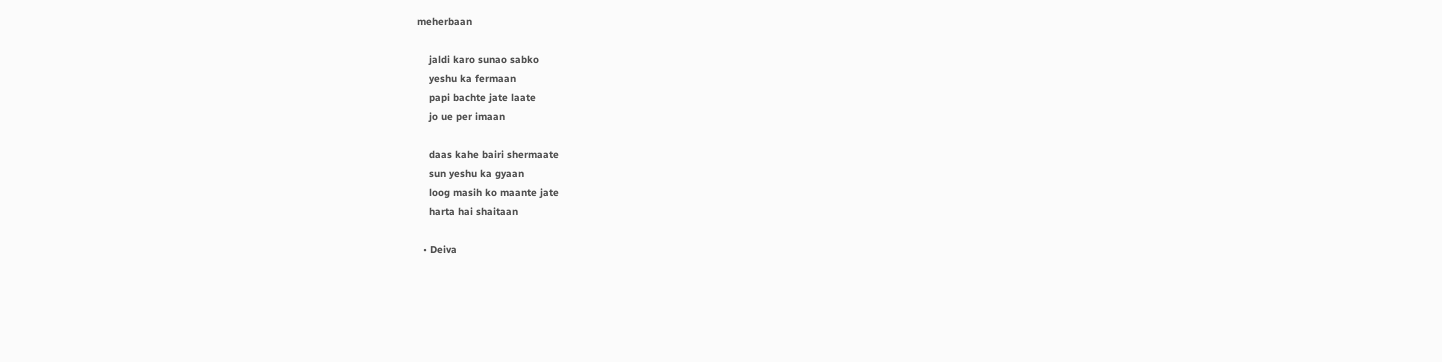meherbaan

    jaldi karo sunao sabko
    yeshu ka fermaan
    papi bachte jate laate
    jo ue per imaan

    daas kahe bairi shermaate
    sun yeshu ka gyaan
    loog masih ko maante jate
    harta hai shaitaan

  • Deiva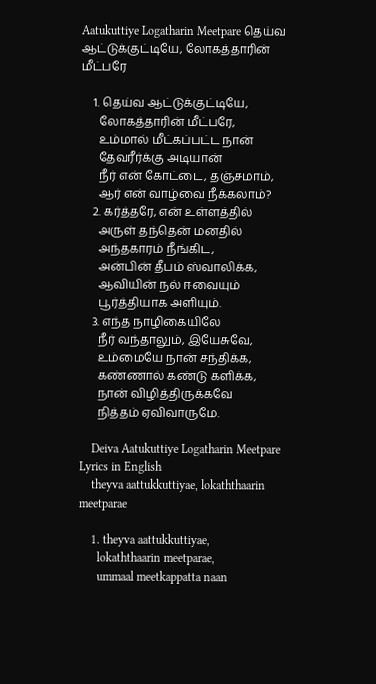Aatukuttiye Logatharin Meetpare தெய்வ ஆட்டுக்குட்டியே, லோகத்தாரின் மீட்பரே

    1. தெய்வ ஆட்டுக்குட்டியே,
      லோகத்தாரின் மீட்பரே,
      உம்மால் மீட்கப்பட்ட நான்
      தேவரீர்க்கு அடியான்
      நீர் என் கோட்டை, தஞ்சமாம்,
      ஆர் என் வாழ்வை நீக்கலாம்?
    2. கர்த்தரே, என் உள்ளத்தில்
      அருள் தந்தென் மனதில்
      அந்தகாரம் நீங்கிட,
      அன்பின் தீபம் ஸ்வாலிக்க,
      ஆவியின் நல் ஈவையும்
      பூர்த்தியாக அளியும்.
    3. எந்த நாழிகையிலே
      நீர் வந்தாலும், இயேசுவே,
      உம்மையே நான் சந்திக்க,
      கண்ணால் கண்டு களிக்க,
      நான் விழித்திருக்கவே
      நித்தம் ஏவிவாருமே.

    Deiva Aatukuttiye Logatharin Meetpare Lyrics in English
    theyva aattukkuttiyae, lokaththaarin meetparae

    1. theyva aattukkuttiyae,
      lokaththaarin meetparae,
      ummaal meetkappatta naan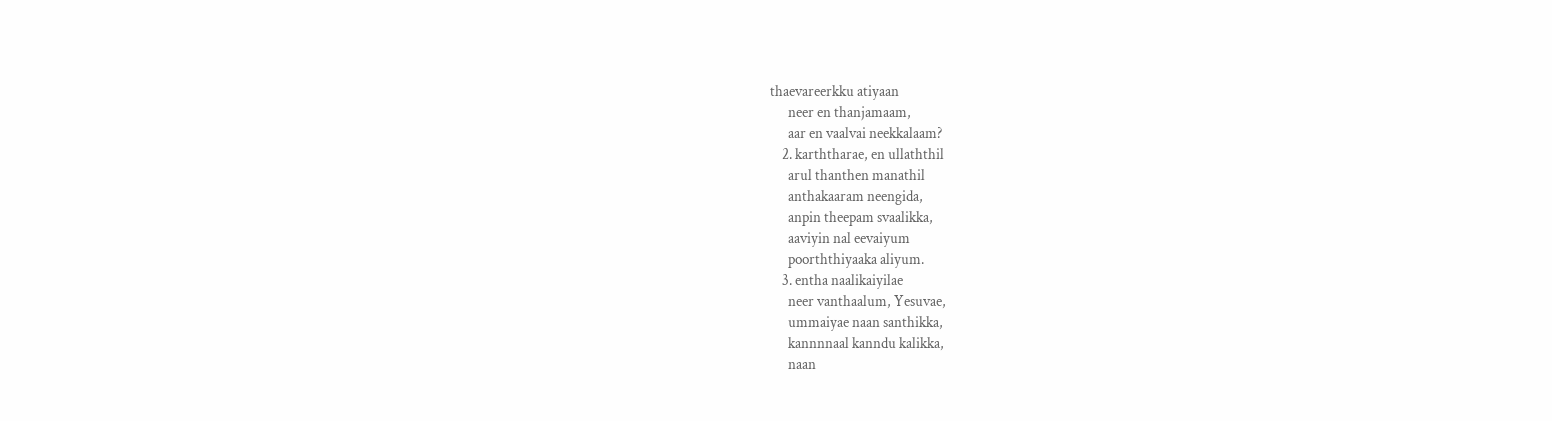thaevareerkku atiyaan
      neer en thanjamaam,
      aar en vaalvai neekkalaam?
    2. karththarae, en ullaththil
      arul thanthen manathil
      anthakaaram neengida,
      anpin theepam svaalikka,
      aaviyin nal eevaiyum
      poorththiyaaka aliyum.
    3. entha naalikaiyilae
      neer vanthaalum, Yesuvae,
      ummaiyae naan santhikka,
      kannnnaal kanndu kalikka,
      naan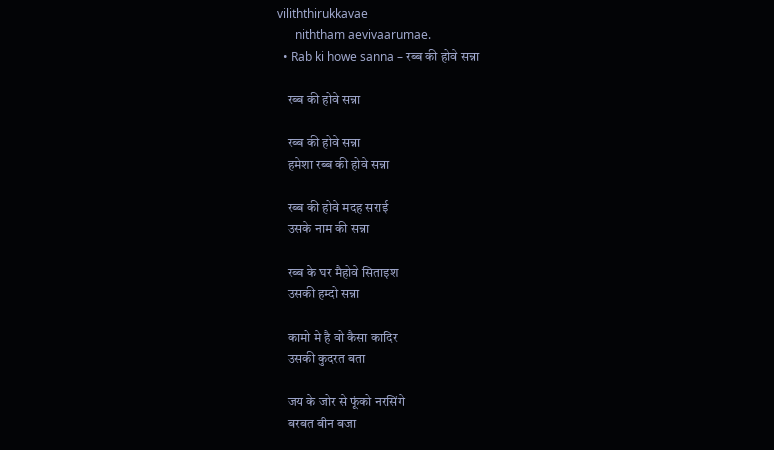viliththirukkavae
      niththam aevivaarumae.
  • Rab ki howe sanna – रब्ब की होवे सन्ना

    रब्ब की होवे सन्ना

    रब्ब की होवे सन्ना
    हमेशा रब्ब की होवे सन्ना

    रब्ब की होवे मदह सराई
    उसके नाम की सन्ना

    रब्ब के घर मैहोवे सिताइश
    उसकी हम्दो सन्ना

    कामो मे है वो कैसा कादिर
    उसकी कुदरत बता

    जय के जोर से फूंको नरसिंगे
    बरबत बीन बजा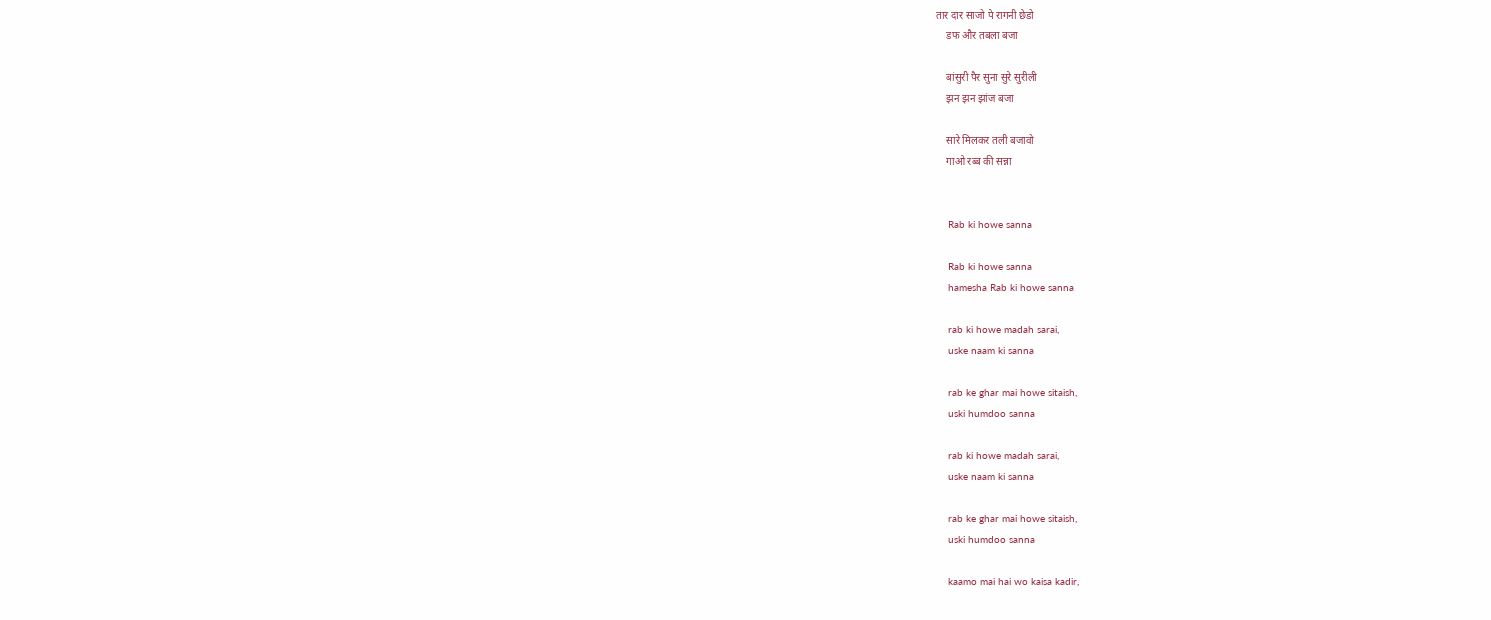तार दार साजो पे रागनी छेडो
    डफ और तबला बजा

    बांसुरी पैर सुना सुरे सुरीली
    झन झन झांज बजा

    सारे मिलकर तली बजावो
    गाओ रब्ब की सन्ना


    Rab ki howe sanna

    Rab ki howe sanna
    hamesha Rab ki howe sanna

    rab ki howe madah sarai,
    uske naam ki sanna

    rab ke ghar mai howe sitaish,
    uski humdoo sanna

    rab ki howe madah sarai,
    uske naam ki sanna

    rab ke ghar mai howe sitaish,
    uski humdoo sanna

    kaamo mai hai wo kaisa kadir,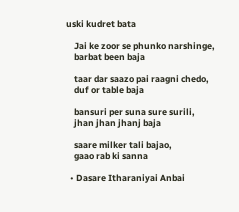uski kudret bata

    Jai ke zoor se phunko narshinge,
    barbat been baja

    taar dar saazo pai raagni chedo,
    duf or table baja

    bansuri per suna sure surili,
    jhan jhan jhanj baja

    saare milker tali bajao,
    gaao rab ki sanna

  • Dasare Itharaniyai Anbai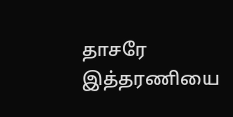தாசரே இத்தரணியை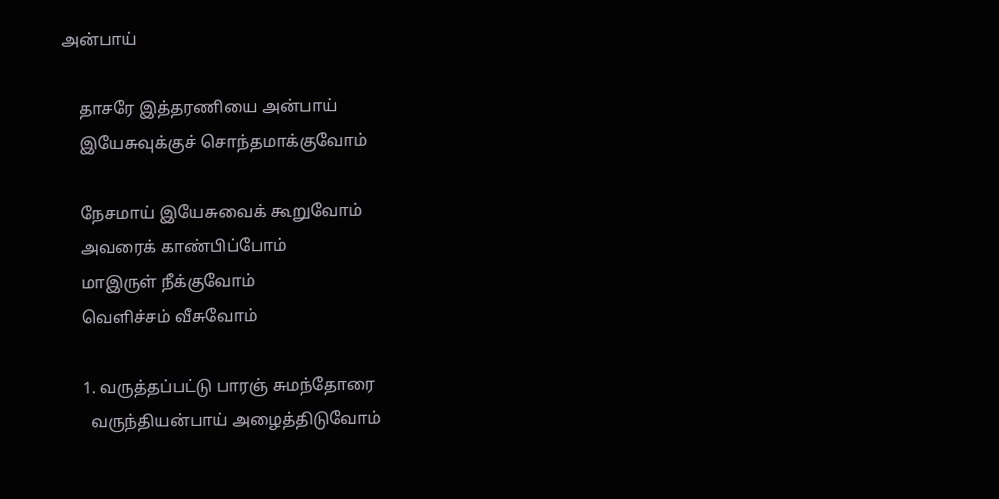அன்பாய்

    தாசரே இத்தரணியை அன்பாய்
    இயேசுவுக்குச் சொந்தமாக்குவோம்

    நேசமாய் இயேசுவைக் கூறுவோம்
    அவரைக் காண்பிப்போம்
    மாஇருள் நீக்குவோம்
    வெளிச்சம் வீசுவோம்

    1. வருத்தப்பட்டு பாரஞ் சுமந்தோரை
      வருந்தியன்பாய் அழைத்திடுவோம்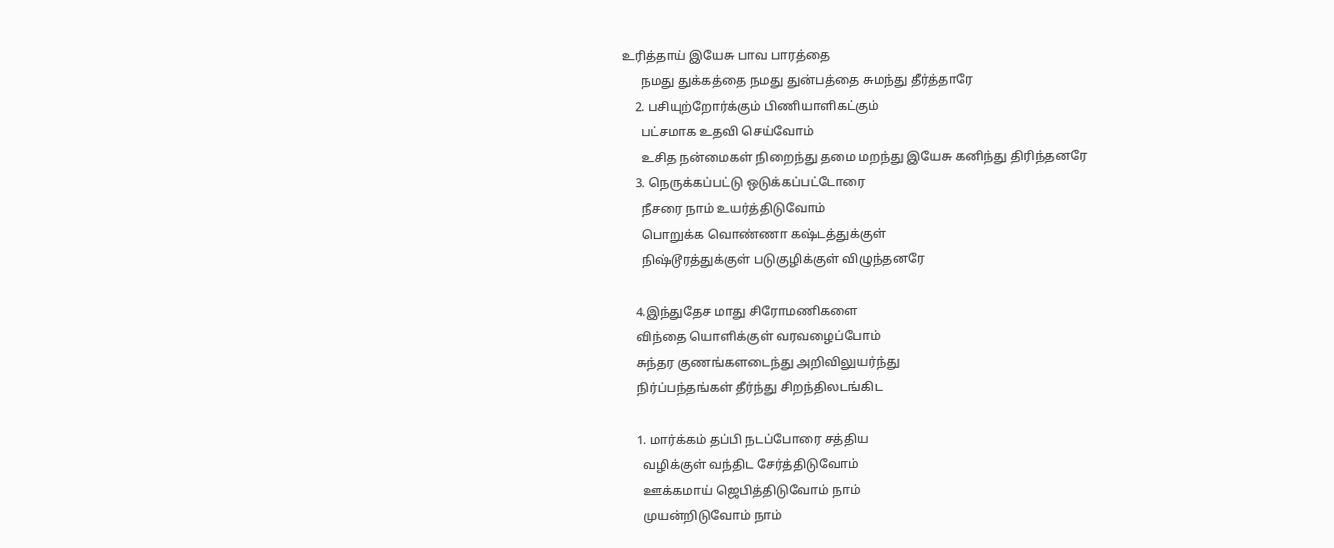உரித்தாய் இயேசு பாவ பாரத்தை
      நமது துக்கத்தை நமது துன்பத்தை சுமந்து தீர்த்தாரே
    2. பசியுற்றோர்க்கும் பிணியாளிகட்கும்
      பட்சமாக உதவி செய்வோம்
      உசித நன்மைகள் நிறைந்து தமை மறந்து இயேசு கனிந்து திரிந்தனரே
    3. நெருக்கப்பட்டு ஒடுக்கப்பட்டோரை
      நீசரை நாம் உயர்த்திடுவோம்
      பொறுக்க வொண்ணா கஷ்டத்துக்குள்
      நிஷ்டூரத்துக்குள் படுகுழிக்குள் விழுந்தனரே

    4.இந்துதேச மாது சிரோமணிகளை
    விந்தை யொளிக்குள் வரவழைப்போம்
    சுந்தர குணங்களடைந்து அறிவிலுயர்ந்து
    நிர்ப்பந்தங்கள் தீர்ந்து சிறந்திலடங்கிட

    1. மார்க்கம் தப்பி நடப்போரை சத்திய
      வழிக்குள் வந்திட சேர்த்திடுவோம்
      ஊக்கமாய் ஜெபித்திடுவோம் நாம்
      முயன்றிடுவோம் நாம்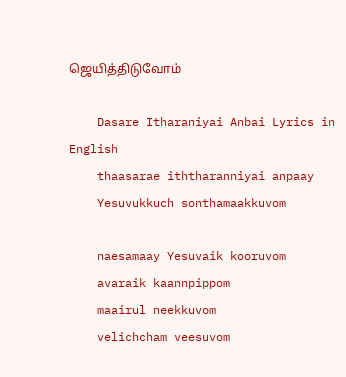ஜெயித்திடுவோம்

    Dasare Itharaniyai Anbai Lyrics in English
    thaasarae iththaranniyai anpaay
    Yesuvukkuch sonthamaakkuvom

    naesamaay Yesuvaik kooruvom
    avaraik kaannpippom
    maairul neekkuvom
    velichcham veesuvom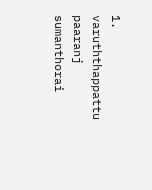1. varuththappattu paaranj sumanthorai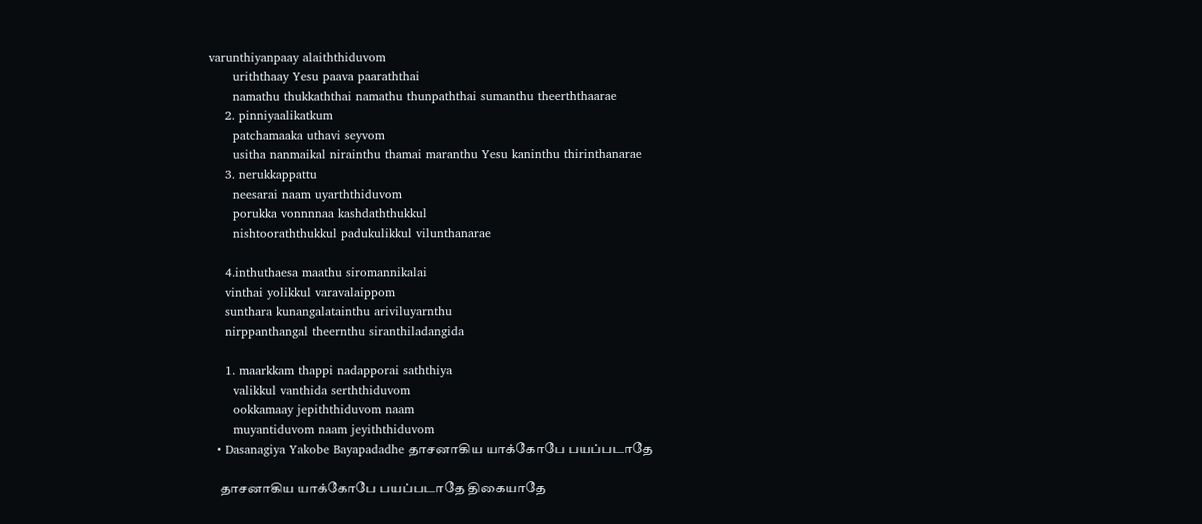varunthiyanpaay alaiththiduvom
      uriththaay Yesu paava paaraththai
      namathu thukkaththai namathu thunpaththai sumanthu theerththaarae
    2. pinniyaalikatkum
      patchamaaka uthavi seyvom
      usitha nanmaikal nirainthu thamai maranthu Yesu kaninthu thirinthanarae
    3. nerukkappattu
      neesarai naam uyarththiduvom
      porukka vonnnnaa kashdaththukkul
      nishtooraththukkul padukulikkul vilunthanarae

    4.inthuthaesa maathu siromannikalai
    vinthai yolikkul varavalaippom
    sunthara kunangalatainthu ariviluyarnthu
    nirppanthangal theernthu siranthiladangida

    1. maarkkam thappi nadapporai saththiya
      valikkul vanthida serththiduvom
      ookkamaay jepiththiduvom naam
      muyantiduvom naam jeyiththiduvom
  • Dasanagiya Yakobe Bayapadadhe தாசனாகிய யாக்கோபே பயப்படாதே

    தாசனாகிய யாக்கோபே பயப்படாதே திகையாதே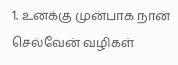1. உனக்கு முன்பாக நான் செல்வேன் வழிகள்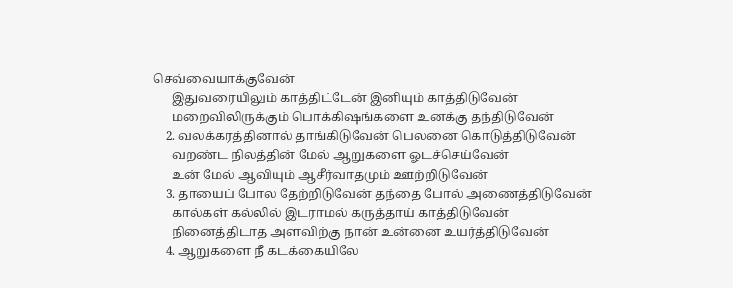செவ்வையாக்குவேன்
      இதுவரையிலும் காத்திட்டேன் இனியும் காத்திடுவேன்
      மறைவிலிருக்கும் பொக்கிஷங்களை உனக்கு தந்திடுவேன்
    2. வலக்கரத்தினால் தாங்கிடுவேன் பெலனை கொடுத்திடுவேன்
      வறண்ட நிலத்தின் மேல் ஆறுகளை ஓடச்செய்வேன்
      உன் மேல் ஆவியும் ஆசீர்வாதமும் ஊற்றிடுவேன்
    3. தாயைப் போல தேற்றிடுவேன் தந்தை போல் அணைத்திடுவேன்
      கால்கள் கல்லில் இடராமல் கருத்தாய் காத்திடுவேன்
      நினைத்திடாத அளவிற்கு நான் உன்னை உயர்த்திடுவேன்
    4. ஆறுகளை நீ கடக்கையிலே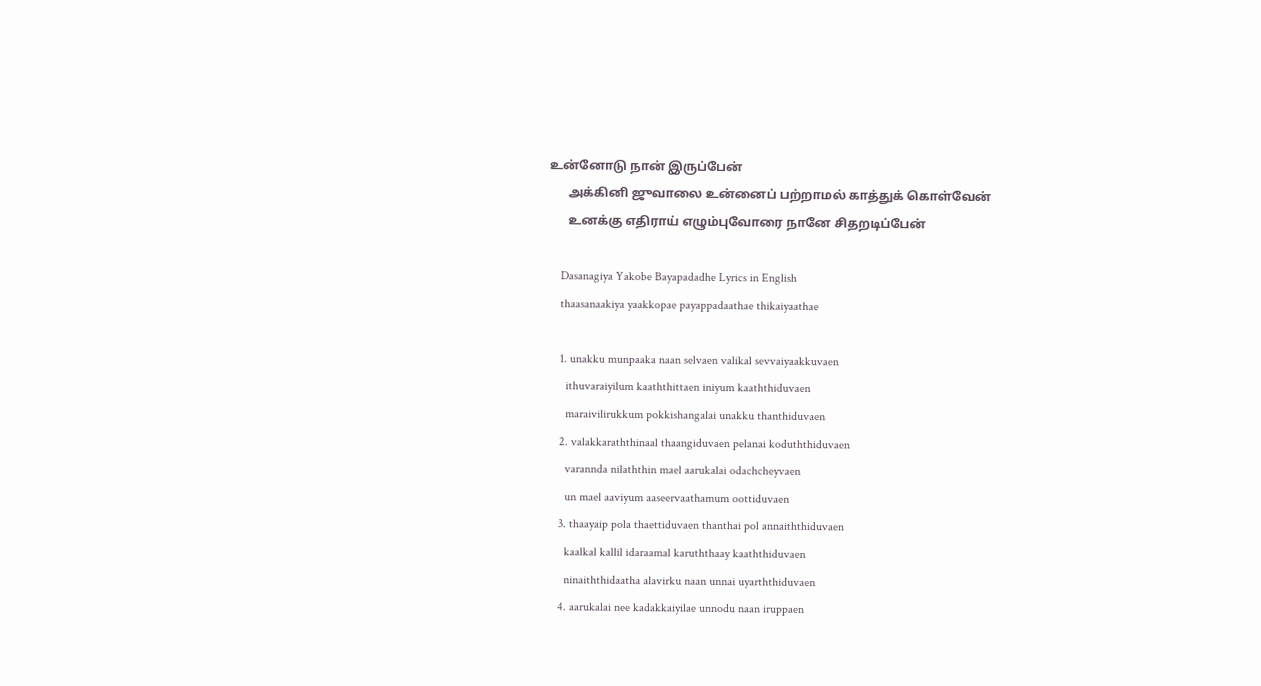உன்னோடு நான் இருப்பேன்
      அக்கினி ஜுவாலை உன்னைப் பற்றாமல் காத்துக் கொள்வேன்
      உனக்கு எதிராய் எழும்புவோரை நானே சிதறடிப்பேன்

    Dasanagiya Yakobe Bayapadadhe Lyrics in English
    thaasanaakiya yaakkopae payappadaathae thikaiyaathae

    1. unakku munpaaka naan selvaen valikal sevvaiyaakkuvaen
      ithuvaraiyilum kaaththittaen iniyum kaaththiduvaen
      maraivilirukkum pokkishangalai unakku thanthiduvaen
    2. valakkaraththinaal thaangiduvaen pelanai koduththiduvaen
      varannda nilaththin mael aarukalai odachcheyvaen
      un mael aaviyum aaseervaathamum oottiduvaen
    3. thaayaip pola thaettiduvaen thanthai pol annaiththiduvaen
      kaalkal kallil idaraamal karuththaay kaaththiduvaen
      ninaiththidaatha alavirku naan unnai uyarththiduvaen
    4. aarukalai nee kadakkaiyilae unnodu naan iruppaen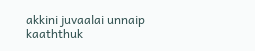akkini juvaalai unnaip kaaththuk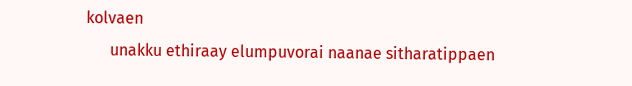kolvaen
      unakku ethiraay elumpuvorai naanae sitharatippaen